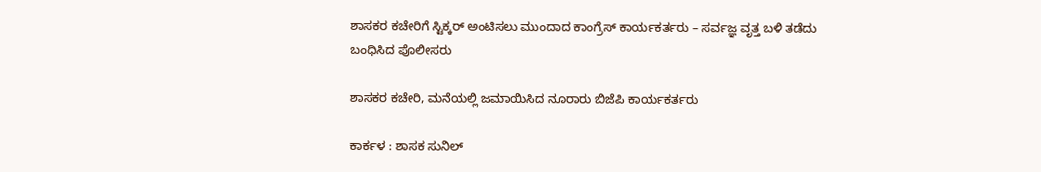ಶಾಸಕರ ಕಚೇರಿಗೆ ಸ್ಟಿಕ್ಕರ್‌ ಅಂಟಿಸಲು ಮುಂದಾದ ಕಾಂಗ್ರೆಸ್‌ ಕಾರ್ಯಕರ್ತರು – ಸರ್ವಜ್ಞ ವೃತ್ತ ಬಳಿ ತಡೆದು ಬಂಧಿಸಿದ ಪೊಲೀಸರು

ಶಾಸಕರ ಕಚೇರಿ, ಮನೆಯಲ್ಲಿ ಜಮಾಯಿಸಿದ ನೂರಾರು ಬಿಜೆಪಿ ಕಾರ್ಯಕರ್ತರು

ಕಾರ್ಕಳ : ಶಾಸಕ ಸುನಿಲ್‌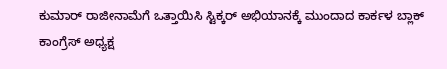ಕುಮಾರ್‌ ರಾಜೀನಾಮೆಗೆ ಒತ್ತಾಯಿಸಿ ಸ್ಟಿಕ್ಕರ್‌ ಅಭಿಯಾನಕ್ಕೆ ಮುಂದಾದ ಕಾರ್ಕಳ ಬ್ಲಾಕ್‌ ಕಾಂಗ್ರೆಸ್‌ ಅಧ್ಯಕ್ಷ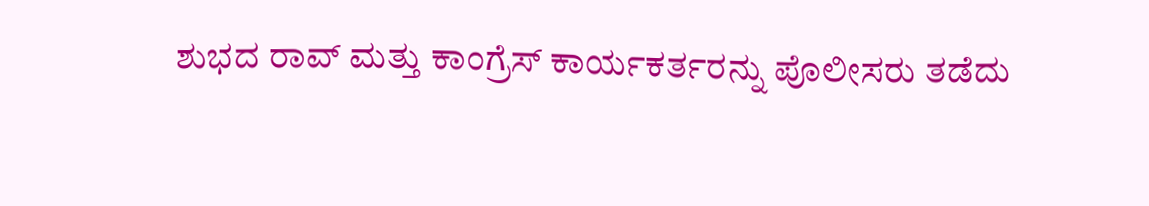ಶುಭದ ರಾವ್‌ ಮತ್ತು ಕಾಂಗ್ರೆಸ್‌ ಕಾರ್ಯಕರ್ತರನ್ನು ಪೊಲೀಸರು ತಡೆದು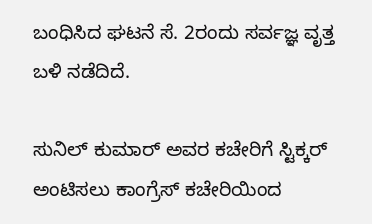ಬಂಧಿಸಿದ ಘಟನೆ ಸೆ. 2ರಂದು ಸರ್ವಜ್ಞ ವೃತ್ತ ಬಳಿ ನಡೆದಿದೆ.

ಸುನಿಲ್‌ ಕುಮಾರ್‌ ಅವರ ಕಚೇರಿಗೆ ಸ್ಟಿಕ್ಕರ್‌ ಅಂಟಿಸಲು ಕಾಂಗ್ರೆಸ್‌ ಕಚೇರಿಯಿಂದ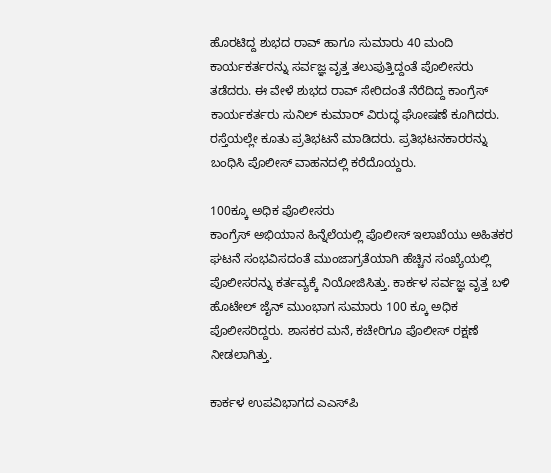ಹೊರಟಿದ್ದ ಶುಭದ ರಾವ್‌ ಹಾಗೂ ಸುಮಾರು 40 ಮಂದಿ ಕಾರ್ಯಕರ್ತರನ್ನು ಸರ್ವಜ್ಞ ವೃತ್ತ ತಲುಪುತ್ತಿದ್ದಂತೆ ಪೊಲೀಸರು ತಡೆದರು. ಈ ವೇಳೆ ಶುಭದ ರಾವ್‌ ಸೇರಿದಂತೆ ನೆರೆದಿದ್ದ ಕಾಂಗ್ರೆಸ್‌ ಕಾರ್ಯಕರ್ತರು ಸುನಿಲ್‌ ಕುಮಾರ್‌ ವಿರುದ್ಧ ಘೋಷಣೆ ಕೂಗಿದರು. ರಸ್ತೆಯಲ್ಲೇ ಕೂತು ಪ್ರತಿಭಟನೆ ಮಾಡಿದರು. ಪ್ರತಿಭಟನಕಾರರನ್ನು ಬಂಧಿಸಿ ಪೊಲೀಸ್‌ ವಾಹನದಲ್ಲಿ ಕರೆದೊಯ್ದರು.

100ಕ್ಕೂ ಅಧಿಕ ಪೊಲೀಸರು
ಕಾಂಗ್ರೆಸ್ ಅಭಿಯಾನ ಹಿನ್ನೆಲೆಯಲ್ಲಿ ಪೊಲೀಸ್‌ ಇಲಾಖೆಯು ಅಹಿತಕರ ಘಟನೆ ಸಂಭವಿಸದಂತೆ ಮುಂಜಾಗ್ರತೆಯಾಗಿ ಹೆಚ್ಚಿನ ಸಂಖ್ಯೆಯಲ್ಲಿ ಪೊಲೀಸರನ್ನು ಕರ್ತವ್ಯಕ್ಕೆ ನಿಯೋಜಿಸಿತ್ತು. ಕಾರ್ಕಳ ಸರ್ವಜ್ಞ ವೃತ್ತ ಬಳಿ ಹೊಟೇಲ್‌ ಜೈನ್‌ ಮುಂಭಾಗ ಸುಮಾರು 100 ಕ್ಕೂ ಅಧಿಕ ಪೊಲೀಸರಿದ್ದರು. ಶಾಸಕರ ಮನೆ, ಕಚೇರಿಗೂ ಪೊಲೀಸ್‌ ರಕ್ಷಣೆ ನೀಡಲಾಗಿತ್ತು.

ಕಾರ್ಕಳ ಉಪವಿಭಾಗದ ಎಎಸ್‌ಪಿ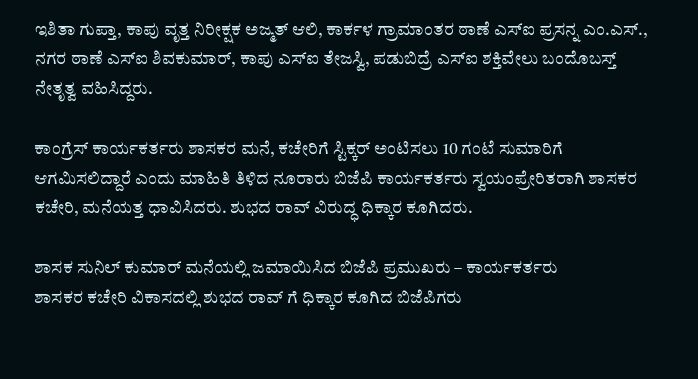ಇಶಿತಾ ಗುಪ್ತಾ, ಕಾಪು ವೃತ್ತ ನಿರೀಕ್ಷಕ ಅಜ್ಮತ್‌ ಆಲಿ, ಕಾರ್ಕಳ ಗ್ರಾಮಾಂತರ ಠಾಣೆ ಎಸ್‌ಐ ಪ್ರಸನ್ನ ಎಂ.ಎಸ್., ನಗರ ಠಾಣೆ ಎಸ್‌ಐ ಶಿವಕುಮಾರ್‌, ಕಾಪು ಎಸ್‌ಐ ತೇಜಸ್ವಿ, ಪಡುಬಿದ್ರೆ ಎಸ್‌ಐ ಶಕ್ತಿವೇಲು ಬಂದೊಬಸ್ತ್‌ ನೇತೃತ್ವ ವಹಿಸಿದ್ದರು.

ಕಾಂಗ್ರೆಸ್‌ ಕಾರ್ಯಕರ್ತರು ಶಾಸಕರ ಮನೆ, ಕಚೇರಿಗೆ ಸ್ಟಿಕ್ಕರ್‌ ಅಂಟಿಸಲು 10 ಗಂಟೆ ಸುಮಾರಿಗೆ ಆಗಮಿಸಲಿದ್ದಾರೆ ಎಂದು ಮಾಹಿತಿ ತಿಳಿದ ನೂರಾರು ಬಿಜೆಪಿ ಕಾರ್ಯಕರ್ತರು ಸ್ವಯಂಪ್ರೇರಿತರಾಗಿ ಶಾಸಕರ ಕಚೇರಿ, ಮನೆಯತ್ತ ಧಾವಿಸಿದರು. ಶುಭದ ರಾವ್‌ ವಿರುದ್ಧ ಧಿಕ್ಕಾರ ಕೂಗಿದರು.

ಶಾಸಕ ಸುನಿಲ್‌ ಕುಮಾರ್ ಮನೆಯಲ್ಲಿ ಜಮಾಯಿಸಿದ ಬಿಜೆಪಿ ಪ್ರಮುಖರು – ಕಾರ್ಯಕರ್ತರು
ಶಾಸಕರ ಕಚೇರಿ‌ ವಿಕಾಸದಲ್ಲಿ ಶುಭದ ರಾವ್‌ ಗೆ ಧಿಕ್ಕಾರ ಕೂಗಿದ ಬಿಜೆಪಿಗರು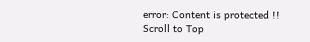error: Content is protected !!
Scroll to Top